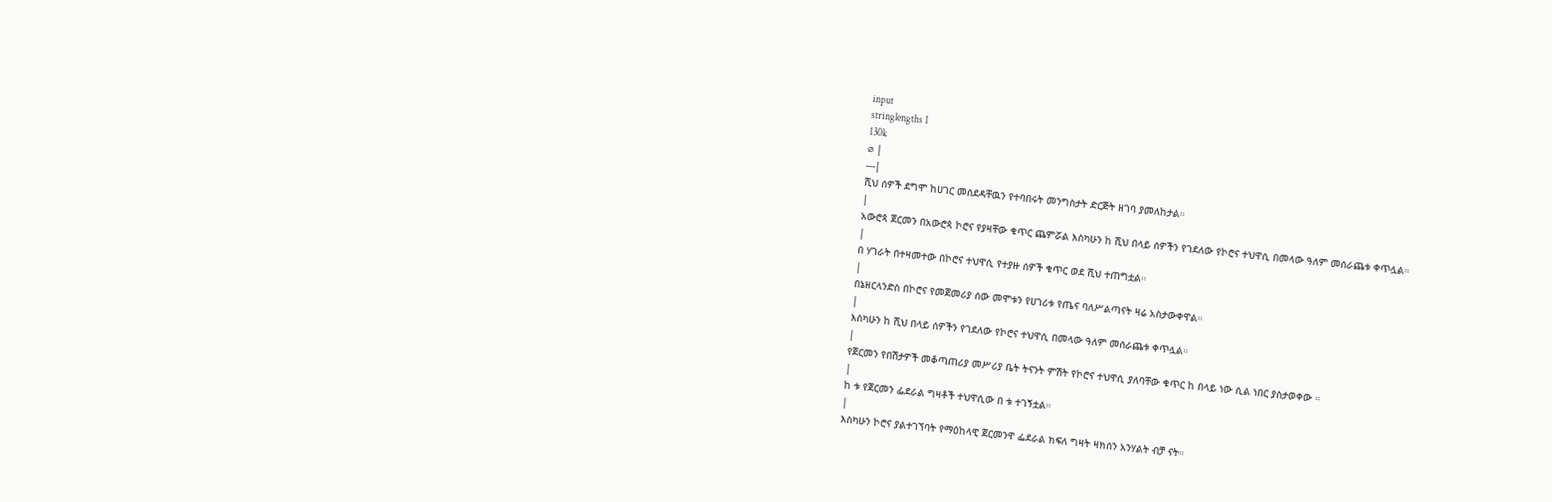input
stringlengths 1
130k
⌀ |
---|
ሺህ ሰዎች ደግሞ ከሀገር መሰደዳቸዉን የተባበሩት መንግስታት ድርጅት ዘገባ ያመለከታል።
|
አውሮጳ ጀርመን በአውሮጳ ኮሮና የያዛቸው ቁጥር ጨምሯል እስካሁን ከ ሺህ በላይ ሰዎችን የገደለው የኮሮና ተህዋሲ በመላው ዓለም መሰራጨቱ ቀጥሏል።
|
በ ሃገራት በተዛመተው በኮሮና ተህዋሲ የተያዙ ሰዎች ቁጥር ወደ ሺህ ተጠግቷል።
|
በኔዘርላንድስ በኮሮና የመጀመሪያ ሰው መሞቱን የሀገሪቱ የጤና ባለሥልጣናት ዛሬ አስታውቀዋል።
|
እስካሁን ከ ሺህ በላይ ሰዎችን የገደለው የኮሮና ተህዋሲ በመላው ዓለም መሰራጨቱ ቀጥሏል።
|
የጀርመን የበሽታዎች መቆጣጠሪያ መሥሪያ ቤት ትናንት ምሽት የኮሮና ተህዋሲ ያለባቸው ቁጥር ከ በላይ ነው ሲል ነበር ያስታወቀው ።
|
ከ ቱ የጀርመን ፌደራል ግዛቶች ተህዋሲው በ ቱ ተገኝቷል።
|
እስካሁን ኮሮና ያልተገኘባት የማዕከላዊ ጀርመንዋ ፌደራል ክፍለ ግዛት ዛክሰን አንሃልት ብቻ ናት።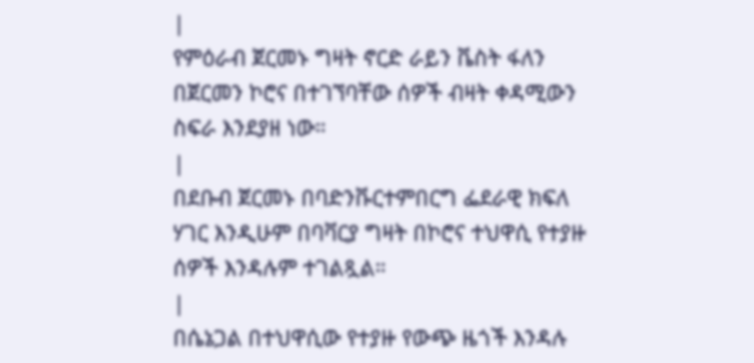|
የምዕራብ ጀርመኑ ግዛት ኖርድ ራይን ቬስት ፋለን በጀርመን ኮሮና በተገኘባቸው ሰዎች ብዛት ቀዳሚውን ስፍራ እንደያዘ ነው።
|
በደቡብ ጀርመኑ በባድንቩርተምበርግ ፌደራዊ ክፍለ ሃገር እንዲሁም በባቫርያ ግዛት በኮሮና ተህዋሲ የተያዙ ሰዎች እንዳሉም ተገልጿል።
|
በሴኔጋል በተህዋሲው የተያዙ የውጭ ዜጎች እንዳሉ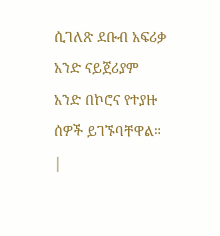ሲገለጽ ደቡብ አፍሪቃ አንድ ናይጀሪያም አንድ በኮሮና የተያዙ ሰዎች ይገኙባቸዋል።
|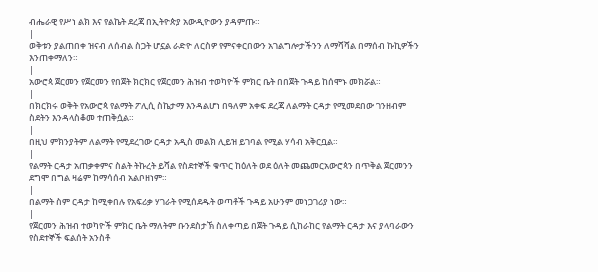ብሔራዊ የሥነ ልክ እና የልኬት ደረጃ በኢትዮጵያ አውዲዮውን ያዳምጡ።
|
ወቅቱን ያልጠበቀ ዝናብ ለሰብል ስጋት ሆኗል ራድዮ ለርስዎ የምናቀርበውን አገልግሎታችንን ለማሻሻል በማሰብ ኩኪዎችን እንጠቀማለን።
|
አውሮጳ ጀርመን የጀርመን የበጀት ክርክር የጀርመን ሕዝብ ተወካዮች ምክር ቤት በበጀት ጉዳይ ከሰሞኑ መክሯል።
|
በክርክሩ ወቅት የአውሮጳ የልማት ፖሊሲ ስኬታማ እንዳልሆነ በዓለም አቀፍ ደረጃ ለልማት ርዳታ የሚመደበው ገንዘብም ስደትን እንዳላስቆመ ተጠቅሷል።
|
በዚህ ምክንያትም ለልማት የሚደረገው ርዳታ አዲስ መልክ ሊይዝ ይገባል የሚል ሃሳብ አቅርቧል።
|
የልማት ርዳታ አጠቃቀምና ስልት ትኩረት ይሻል የስደተኞች ቁጥር ከዕለት ወደ ዕለት መጨመርአውሮጳን በጥቅል ጀርመንን ደግሞ በግል ዛሬም ከማሳሰብ አልቦዘነም።
|
በልማት ስም ርዳታ ከሚቀበሉ የአፍሪቃ ሃገራት የሚሰደዱት ወጣቶች ጉዳይ አሁንም መነጋገሪያ ነው።
|
የጀርመን ሕዝብ ተወካዮች ምክር ቤት ማለትም ቡንደስታኽ ስለቀጣይ በጀት ጉዳይ ሲከራከር የልማት ርዳታ እና ያላባራውን የስደተኞች ፍልሰት አንስቶ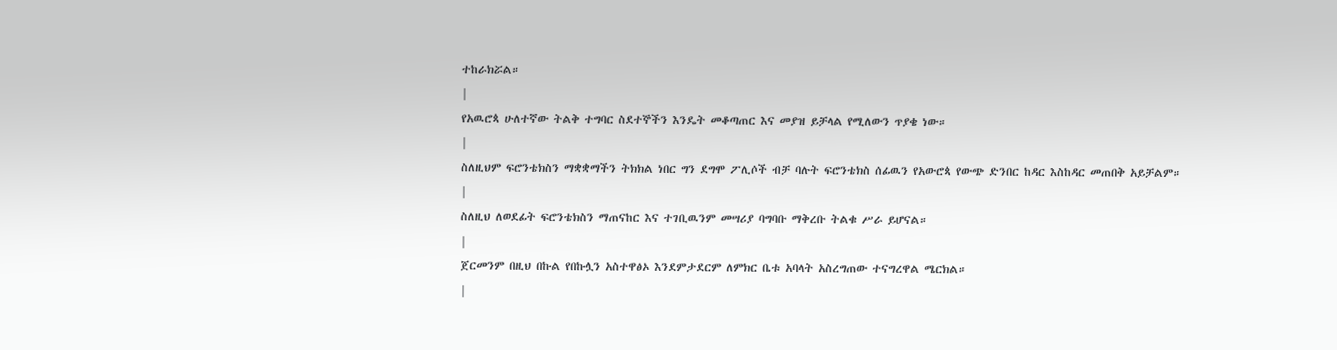ተከራክሯል።
|
የአዉሮጳ ሁለተኛው ትልቅ ተግባር ስደተኞችን እንዴት መቆጣጠር እና መያዝ ይቻላል የሚለውን ጥያቄ ነው።
|
ስለዚህም ፍሮንቴክስን ማቋቋማችን ትክክል ነበር ግን ደግሞ ፖሊሶች ብቻ ባሉት ፍሮንቴክስ ሰፊዉን የአውሮጳ የውጭ ድንበር ከዳር እስከዳር መጠበቅ አይቻልም።
|
ስለዚህ ለወደፊት ፍሮንቴክስን ማጠናከር እና ተገቢዉንም መሣሪያ ባግባቡ ማቅረቡ ትልቁ ሥራ ይሆናል።
|
ጀርመንም በዚህ በኩል የበኩሏን አስተዋፅኦ እንደምታደርም ለምክር ቤቱ አባላት አስረግጠው ተናግረዋል ሜርክል።
|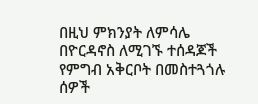በዚህ ምክንያት ለምሳሌ በዮርዳኖስ ለሚገኙ ተሰዳጆች የምግብ አቅርቦት በመስተጓጎሉ ሰዎች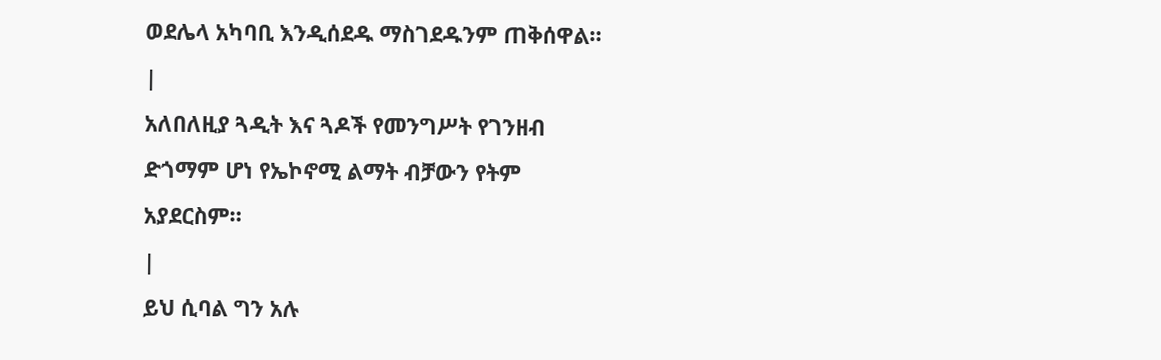ወደሌላ አካባቢ እንዲሰደዱ ማስገደዱንም ጠቅሰዋል።
|
አለበለዚያ ጓዲት እና ጓዶች የመንግሥት የገንዘብ ድጎማም ሆነ የኤኮኖሚ ልማት ብቻውን የትም አያደርስም።
|
ይህ ሲባል ግን አሉ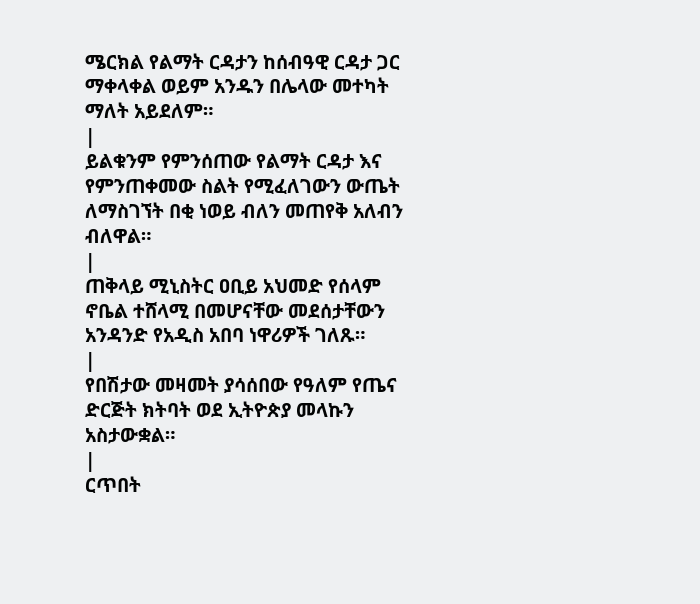ሜርክል የልማት ርዳታን ከሰብዓዊ ርዳታ ጋር ማቀላቀል ወይም አንዱን በሌላው መተካት ማለት አይደለም።
|
ይልቁንም የምንሰጠው የልማት ርዳታ እና የምንጠቀመው ስልት የሚፈለገውን ውጤት ለማስገኘት በቂ ነወይ ብለን መጠየቅ አለብን ብለዋል።
|
ጠቅላይ ሚኒስትር ዐቢይ አህመድ የሰላም ኖቤል ተሸላሚ በመሆናቸው መደሰታቸውን አንዳንድ የአዲስ አበባ ነዋሪዎች ገለጹ።
|
የበሽታው መዛመት ያሳሰበው የዓለም የጤና ድርጅት ክትባት ወደ ኢትዮጵያ መላኩን አስታውቋል።
|
ርጥበት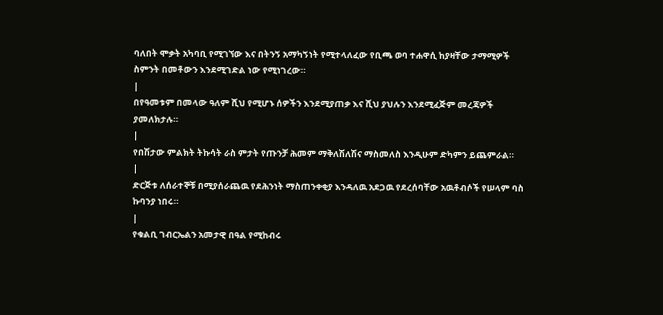ባለበት ሞቃት አካባቢ የሚገኘው እና በትንኝ አማካኝነት የሚተላለፈው የቢጫ ወባ ተሐዋሲ ከያዛቸው ታማሚዎች ስምንት በመቶውን እንደሚገድል ነው የሚነገረው።
|
በየዓመቱም በመላው ዓለም ሺህ የሚሆኑ ሰዎችን እንደሚያጠቃ እና ሺህ ያህሉን እንደሚፈጅም መረጃዎች ያመለክታሉ።
|
የበሽታው ምልክት ትኩሳት ራስ ምታት የጡንቻ ሕመም ማቅለሽለሽና ማስመለስ እንዲሁም ድካምን ይጨምራል።
|
ድርጅቱ ለሰራተኞቹ በሚያሰራጨዉ የደሕንነት ማስጠንቀቂያ እንዳለዉ አደጋዉ የደረሰባቸው አዉቶብሶች የሠላም ባስ ኩባንያ ነበሩ።
|
የቁልቢ ገብርኤልን አመታዊ በዓል የሚከብሩ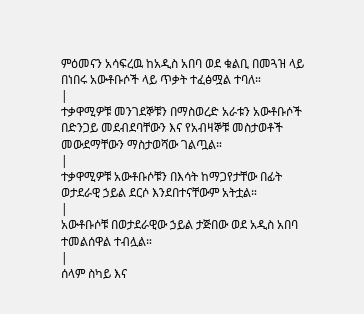ምዕመናን አሳፍረዉ ከአዲስ አበባ ወደ ቁልቢ በመጓዝ ላይ በነበሩ አውቶቡሶች ላይ ጥቃት ተፈፅሟል ተባለ።
|
ተቃዋሚዎቹ መንገደኞቹን በማስወረድ አራቱን አውቶቡሶች በድንጋይ መደብደባቸውን እና የአብዛኞቹ መስታወቶች መውደማቸውን ማስታወሻው ገልጧል።
|
ተቃዋሚዎቹ አውቶቡሶቹን በእሳት ከማጋየታቸው በፊት ወታደራዊ ኃይል ደርሶ እንደበተናቸውም አትቷል።
|
አውቶቡሶቹ በወታደራዊው ኃይል ታጅበው ወደ አዲስ አበባ ተመልሰዋል ተብሏል።
|
ሰላም ስካይ እና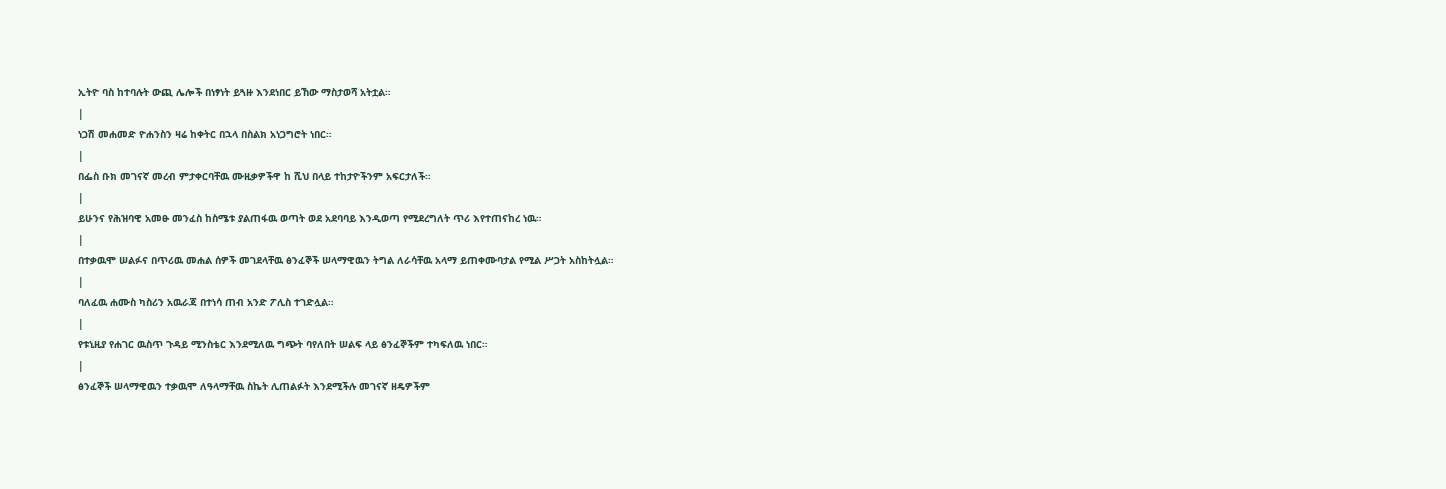ኢትዮ ባስ ከተባሉት ውጪ ሌሎች በነፃነት ይጓዙ እንደነበር ይኸው ማስታወሻ አትቷል።
|
ነጋሽ መሐመድ ዮሐንስን ዛሬ ከቀትር በኋላ በስልክ አነጋግሮት ነበር።
|
በፌስ ቡክ መገናኛ መረብ ምታቀርባቸዉ ሙዚቃዎችዋ ከ ሺህ በላይ ተከታዮችንም አፍርታለች።
|
ይሁንና የሕዝባዊ አመፁ መንፈስ ከስሜቱ ያልጠፋዉ ወጣት ወደ አደባባይ እንዲወጣ የሚደረግለት ጥሪ እየተጠናከረ ነዉ።
|
በተቃዉሞ ሠልፉና በጥሪዉ መሐል ሰዎች መገደላቸዉ ፅንፈኞች ሠላማዊዉን ትግል ለራሳቸዉ አላማ ይጠቀሙባታል የሚል ሥጋት አስከትሏል።
|
ባለፈዉ ሐሙስ ካስሪን አዉራጃ በተነሳ ጠብ አንድ ፖሊስ ተገድሏል።
|
የቱኒዚያ የሐገር ዉስጥ ጉዳይ ሚንስቴር እንደሚለዉ ግጭት ባየለበት ሠልፍ ላይ ፅንፈኞችም ተካፍለዉ ነበር።
|
ፅንፈኞች ሠላማዊዉን ተቃዉሞ ለዓላማቸዉ ስኬት ሊጠልፉት እንደሚችሉ መገናኛ ዘዴዎችም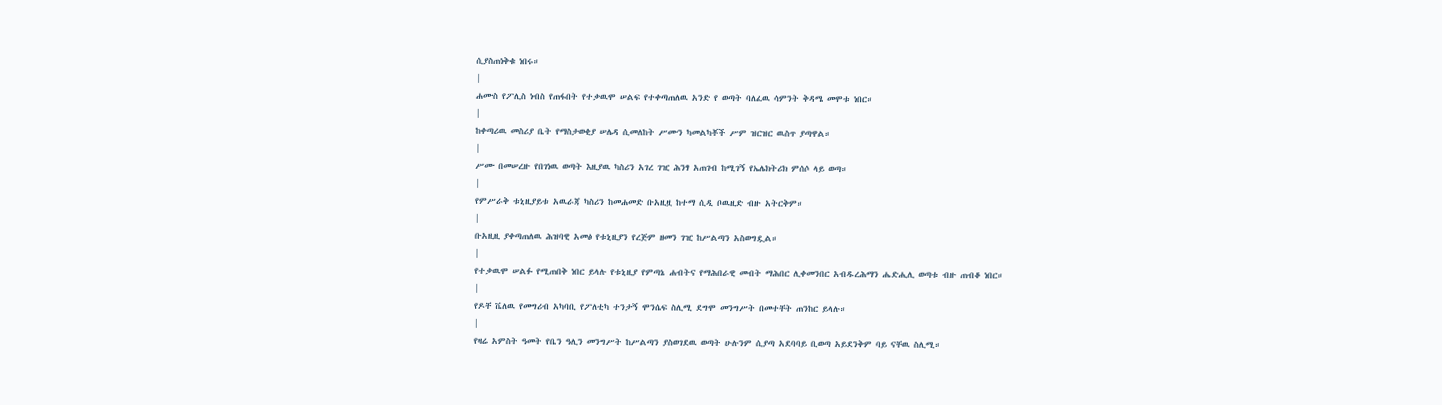ሲያስጠነቅቁ ነበሩ።
|
ሐሙስ የፖሊስ ነብስ የጠፋበት የተቃዉሞ ሠልፍ የተቀጣጠለዉ አንድ የ ወጣት ባለፈዉ ሳምንት ቅዳሜ መሞቱ ነበር።
|
ከቀጣሪዉ መስሪያ ቤት የማስታወቂያ ሠሌዳ ሲመለከት ሥሙን ካመልካቾች ሥም ዝርዝር ዉስጥ ያጣዋል።
|
ሥሙ በመሠረዙ የበገነዉ ወጣት እዚያዉ ካስሪን አገረ ገዢ ሕንፃ አጠገብ ከሚገኝ የኤሌክትሪክ ምሰሶ ላይ ወጣ።
|
የምሥራቅ ቱኒዚያይቱ አዉራጃ ካስሪን ከመሐመድ ቡአዚዟ ከተማ ሲዲ ቦዉዚድ ብዙ አትርቅም።
|
ቡአዚዚ ያቀጣጠለዉ ሕዝባዊ አመፅ የቱኒዚያን የረጅም ዘመን ገዢ ከሥልጣን አስወግዷል።
|
የተቃዉሞ ሠልፉ የሚጠበቅ ነበር ይላሉ የቱኒዚያ የምጣኔ ሐብትና የማሕበራዊ መብት ማሕበር ሊቀመንበር አብዱረሕማን ሔድሒሊ ወጣቱ ብዙ ጠብቆ ነበር።
|
የዶቸ ቬለዉ የመግሪብ አካባቢ የፖለቲካ ተንታኝ ሞንሴፍ ስሊሚ ደግሞ መንግሥት በመተቸት ጠንከር ይላሉ።
|
የዛሬ አምስት ዓመት የቤን ዓሊን መንግሥት ከሥልጣን ያስወገደዉ ወጣት ሁሉንም ሲያጣ አደባባይ ቢወጣ አይደንቅም ባይ ናቸዉ ስሊሚ።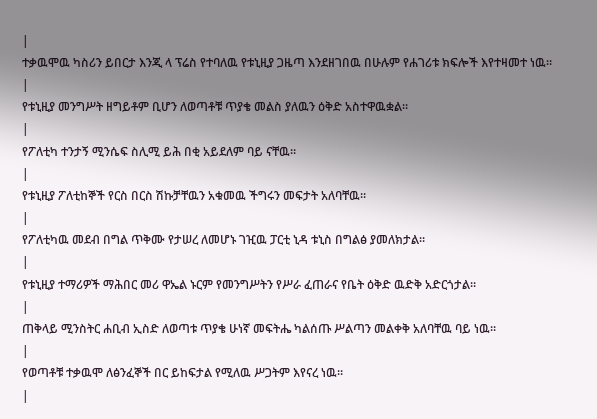|
ተቃዉሞዉ ካስሪን ይበርታ እንጂ ላ ፕሬስ የተባለዉ የቱኒዚያ ጋዜጣ እንደዘገበዉ በሁሉም የሐገሪቱ ክፍሎች እየተዛመተ ነዉ።
|
የቱኒዚያ መንግሥት ዘግይቶም ቢሆን ለወጣቶቹ ጥያቄ መልስ ያለዉን ዕቅድ አስተዋዉቋል።
|
የፖለቲካ ተንታኝ ሚንሴፍ ስሊሚ ይሕ በቂ አይደለም ባይ ናቸዉ።
|
የቱኒዚያ ፖለቲከኞች የርስ በርስ ሽኩቻቸዉን አቁመዉ ችግሩን መፍታት አለባቸዉ።
|
የፖለቲካዉ መደብ በግል ጥቅሙ የታሠረ ለመሆኑ ገዢዉ ፓርቲ ኒዳ ቱኒስ በግልፅ ያመለክታል።
|
የቱኒዚያ ተማሪዎች ማሕበር መሪ ዋኤል ኑርም የመንግሥትን የሥራ ፈጠራና የቤት ዕቅድ ዉድቅ አድርጎታል።
|
ጠቅላይ ሚንስትር ሐቢብ ኢስድ ለወጣቱ ጥያቄ ሁነኛ መፍትሔ ካልሰጡ ሥልጣን መልቀቅ አለባቸዉ ባይ ነዉ።
|
የወጣቶቹ ተቃዉሞ ለፅንፈኞች በር ይከፍታል የሚለዉ ሥጋትም እየናረ ነዉ።
|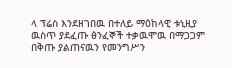ላ ፕሬስ እንደዘገበዉ በተለይ ማዕከላዊ ቱኒዚያ ዉስጥ ያደፈጡ ፅንፈኞች ተቃዉሞዉ በማጋጋም በቅጡ ያልጠናዉን የመንግሥን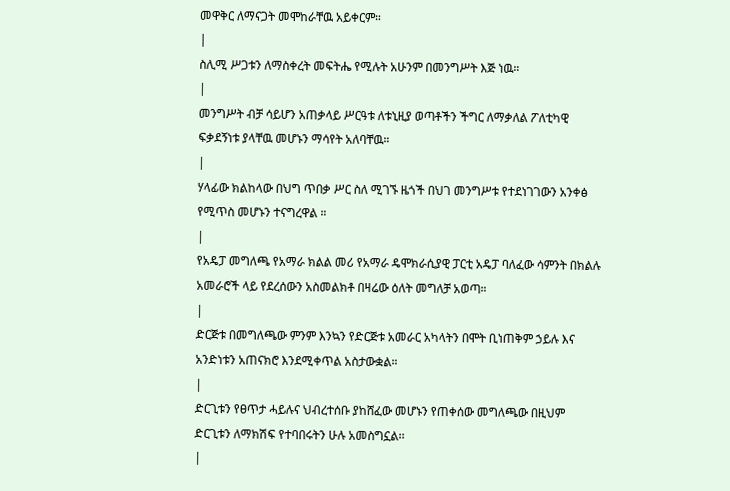መዋቅር ለማናጋት መሞከራቸዉ አይቀርም።
|
ስሊሚ ሥጋቱን ለማስቀረት መፍትሔ የሚሉት አሁንም በመንግሥት እጅ ነዉ።
|
መንግሥት ብቻ ሳይሆን አጠቃላይ ሥርዓቱ ለቱኒዚያ ወጣቶችን ችግር ለማቃለል ፖለቲካዊ ፍቃደኝነቱ ያላቸዉ መሆኑን ማሳየት አለባቸዉ።
|
ሃላፊው ክልከላው በህግ ጥበቃ ሥር ስለ ሚገኙ ዜጎች በህገ መንግሥቱ የተደነገገውን አንቀፅ የሚጥስ መሆኑን ተናግረዋል ።
|
የአዴፓ መግለጫ የአማራ ክልል መሪ የአማራ ዴሞክራሲያዊ ፓርቲ አዴፓ ባለፈው ሳምንት በክልሉ አመራሮች ላይ የደረሰውን አስመልክቶ በዛሬው ዕለት መግለቻ አወጣ።
|
ድርጅቱ በመግለጫው ምንም እንኳን የድርጅቱ አመራር አካላትን በሞት ቢነጠቅም ኃይሉ እና አንድነቱን አጠናክሮ እንደሚቀጥል አስታውቋል።
|
ድርጊቱን የፀጥታ ሓይሉና ህብረተሰቡ ያከሸፈው መሆኑን የጠቀሰው መግለጫው በዚህም ድርጊቱን ለማክሽፍ የተባበሩትን ሁሉ አመስግኗል፡፡
|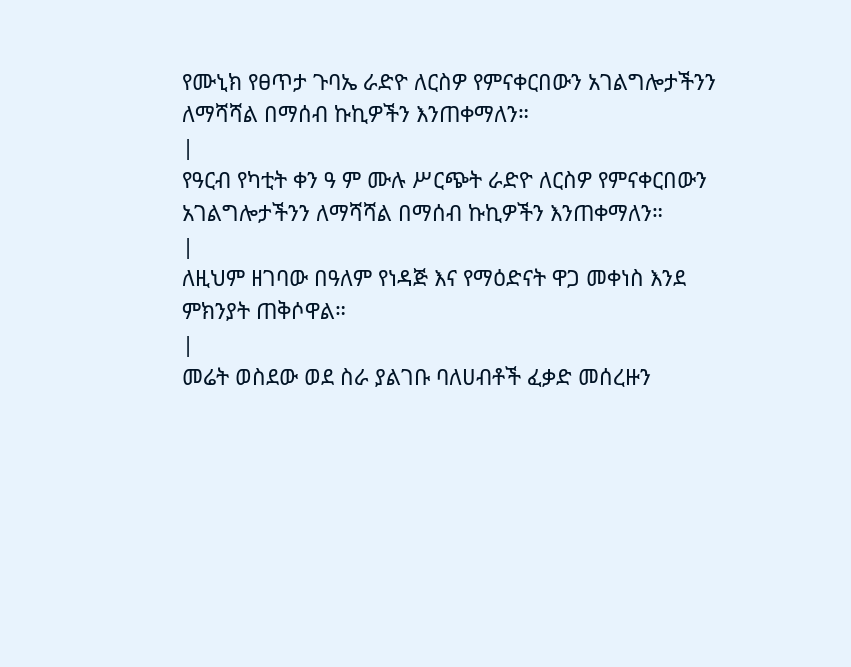የሙኒክ የፀጥታ ጉባኤ ራድዮ ለርስዎ የምናቀርበውን አገልግሎታችንን ለማሻሻል በማሰብ ኩኪዎችን እንጠቀማለን።
|
የዓርብ የካቲት ቀን ዓ ም ሙሉ ሥርጭት ራድዮ ለርስዎ የምናቀርበውን አገልግሎታችንን ለማሻሻል በማሰብ ኩኪዎችን እንጠቀማለን።
|
ለዚህም ዘገባው በዓለም የነዳጅ እና የማዕድናት ዋጋ መቀነስ እንደ ምክንያት ጠቅሶዋል።
|
መሬት ወስደው ወደ ስራ ያልገቡ ባለሀብቶች ፈቃድ መሰረዙን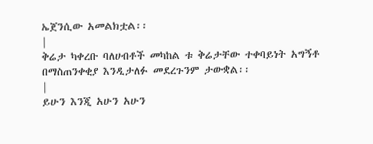ኤጀንሲው አመልክቷል፡፡
|
ቅሬታ ካቀረቡ ባለሀብቶች መካከል ቱ ቅሬታቸው ተቀባይነት አግኝቶ በማስጠንቀቂያ እንዲታለፉ መደረጉንም ታውቋል፡፡
|
ይሁን እንጂ አሁን አሁን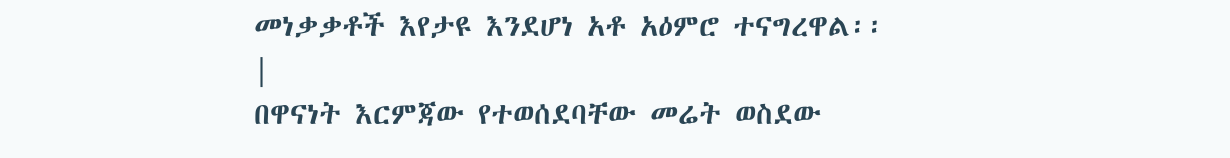መነቃቃቶች እየታዩ እንደሆነ አቶ አዕምሮ ተናግረዋል፡፡
|
በዋናነት እርምጃው የተወሰደባቸው መሬት ወስደው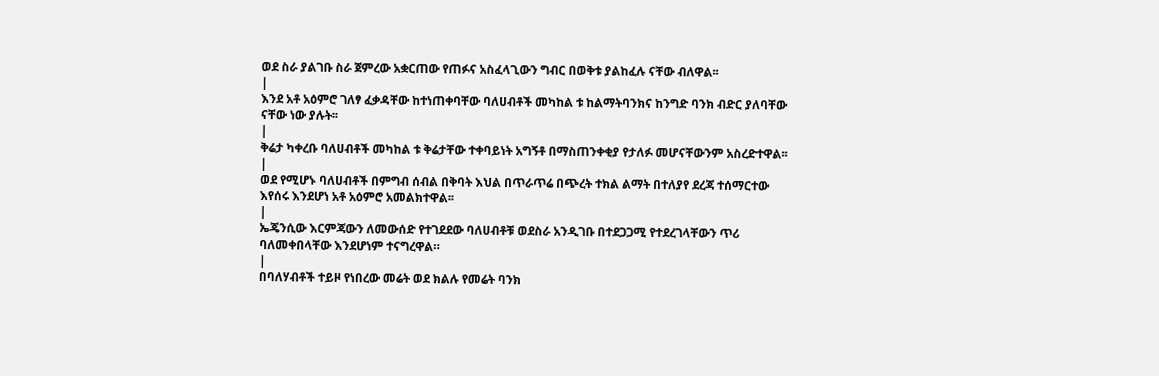ወደ ስራ ያልገቡ ስራ ጀምረው አቋርጠው የጠፉና አስፈላጊውን ግብር በወቅቱ ያልከፈሉ ናቸው ብለዋል፡፡
|
እንደ አቶ አዕምሮ ገለፃ ፈቃዳቸው ከተነጠቀባቸው ባለሀብቶች መካከል ቱ ከልማትባንክና ከንግድ ባንክ ብድር ያለባቸው ናቸው ነው ያሉት፡፡
|
ቅሬታ ካቀረቡ ባለሀብቶች መካከል ቱ ቅሬታቸው ተቀባይነት አግኝቶ በማስጠንቀቂያ የታለፉ መሆናቸውንም አስረድተዋል፡፡
|
ወደ የሚሆኑ ባለሀብቶች በምግብ ሰብል በቅባት እህል በጥራጥሬ በጭረት ተክል ልማት በተለያየ ደረጃ ተሰማርተው እየሰሩ እንደሆነ አቶ አዕምሮ አመልክተዋል፡፡
|
ኤጄንሲው እርምጃውን ለመውሰድ የተገደደው ባለሀብቶቹ ወደስራ አንዲገቡ በተደጋጋሚ የተደረገላቸውን ጥሪ ባለመቀበላቸው እንደሆነም ተናግረዋል።
|
በባለሃብቶች ተይዞ የነበረው መሬት ወደ ክልሉ የመሬት ባንክ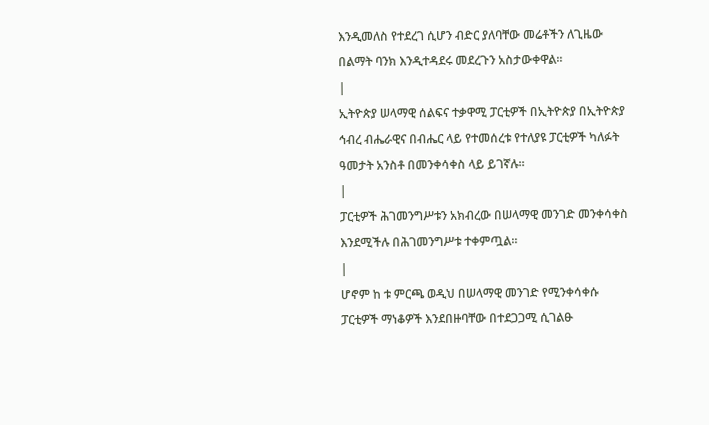እንዲመለስ የተደረገ ሲሆን ብድር ያለባቸው መሬቶችን ለጊዜው በልማት ባንክ እንዲተዳደሩ መደረጉን አስታውቀዋል።
|
ኢትዮጵያ ሠላማዊ ሰልፍና ተቃዋሚ ፓርቲዎች በኢትዮጵያ በኢትዮጵያ ኅብረ ብሔራዊና በብሔር ላይ የተመሰረቱ የተለያዩ ፓርቲዎች ካለፉት ዓመታት አንስቶ በመንቀሳቀስ ላይ ይገኛሉ።
|
ፓርቲዎች ሕገመንግሥቱን አክብረው በሠላማዊ መንገድ መንቀሳቀስ እንደሚችሉ በሕገመንግሥቱ ተቀምጧል።
|
ሆኖም ከ ቱ ምርጫ ወዲህ በሠላማዊ መንገድ የሚንቀሳቀሱ ፓርቲዎች ማነቆዎች እንደበዙባቸው በተደጋጋሚ ሲገልፁ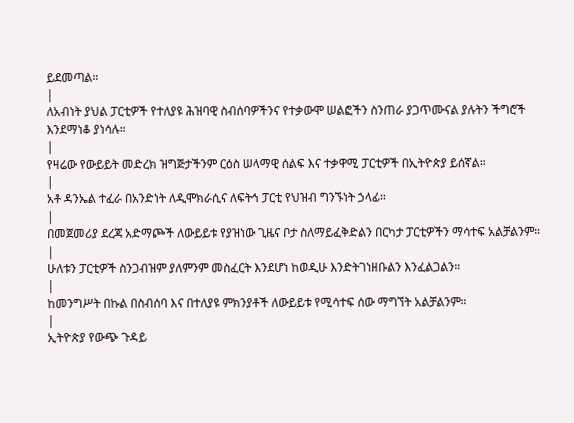ይደመጣል።
|
ለአብነት ያህል ፓርቲዎች የተለያዩ ሕዝባዊ ስብሰባዎችንና የተቃውሞ ሠልፎችን ስንጠራ ያጋጥሙናል ያሉትን ችግሮች እንደማነቆ ያነሳሉ።
|
የዛሬው የውይይት መድረክ ዝግጅታችንም ርዕስ ሠላማዊ ሰልፍ እና ተቃዋሚ ፓርቲዎች በኢትዮጵያ ይሰኛል።
|
አቶ ዳንኤል ተፈራ በአንድነት ለዲሞክራሲና ለፍትኅ ፓርቲ የህዝብ ግንኙነት ኃላፊ።
|
በመጀመሪያ ደረጃ አድማጮች ለውይይቱ የያዝነው ጊዜና ቦታ ስለማይፈቅድልን በርካታ ፓርቲዎችን ማሳተፍ አልቻልንም።
|
ሁለቱን ፓርቲዎች ስንጋብዝም ያለምንም መስፈርት እንደሆነ ከወዲሁ እንድትገነዘቡልን እንፈልጋልን።
|
ከመንግሥት በኩል በስብሰባ እና በተለያዩ ምክንያቶች ለውይይቱ የሚሳተፍ ሰው ማግኘት አልቻልንም።
|
ኢትዮጵያ የውጭ ጉዳይ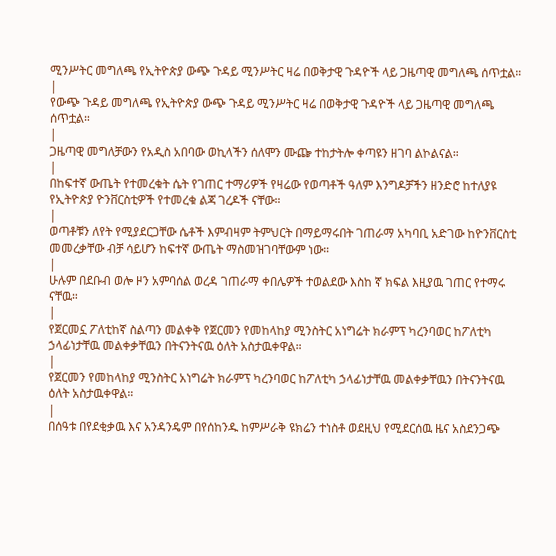ሚንሥትር መግለጫ የኢትዮጵያ ውጭ ጉዳይ ሚንሥትር ዛሬ በወቅታዊ ጉዳዮች ላይ ጋዜጣዊ መግለጫ ሰጥቷል።
|
የውጭ ጉዳይ መግለጫ የኢትዮጵያ ውጭ ጉዳይ ሚንሥትር ዛሬ በወቅታዊ ጉዳዮች ላይ ጋዜጣዊ መግለጫ ሰጥቷል።
|
ጋዜጣዊ መግለቻውን የአዲስ አበባው ወኪላችን ሰለሞን ሙጬ ተከታትሎ ቀጣዩን ዘገባ ልኮልናል።
|
በከፍተኛ ውጤት የተመረቁት ሴት የገጠር ተማሪዎች የዛሬው የወጣቶች ዓለም እንግዶቻችን ዘንድሮ ከተለያዩ የኢትዮጵያ ዮንቨርስቲዎች የተመረቁ ልጃ ገረዶች ናቸው።
|
ወጣቶቹን ለየት የሚያደርጋቸው ሴቶች እምብዛም ትምህርት በማይማሩበት ገጠራማ አካባቢ አድገው ከዮንቨርስቲ መመረቃቸው ብቻ ሳይሆን ከፍተኛ ውጤት ማስመዝገባቸውም ነው።
|
ሁሉም በደቡብ ወሎ ዞን አምባሰል ወረዳ ገጠራማ ቀበሌዎች ተወልደው እስከ ኛ ክፍል እዚያዉ ገጠር የተማሩ ናቸዉ።
|
የጀርመኗ ፖለቲከኛ ስልጣን መልቀቅ የጀርመን የመከላከያ ሚንስትር አነግሬት ክራምፕ ካረንባወር ከፖለቲካ ኃላፊነታቸዉ መልቀቃቸዉን በትናንትናዉ ዕለት አስታዉቀዋል።
|
የጀርመን የመከላከያ ሚንስትር አነግሬት ክራምፕ ካረንባወር ከፖለቲካ ኃላፊነታቸዉ መልቀቃቸዉን በትናንትናዉ ዕለት አስታዉቀዋል።
|
በሰዓቱ በየደቂቃዉ እና አንዳንዴም በየሰከንዱ ከምሥራቅ ዩክሬን ተነስቶ ወደዚህ የሚደርሰዉ ዜና አስደንጋጭ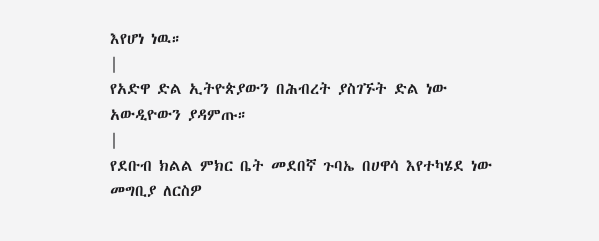እየሆነ ነዉ።
|
የአድዋ ድል ኢትዮጵያውን በሕብረት ያስገኙት ድል ነው አውዲዮውን ያዳምጡ።
|
የደቡብ ክልል ምክር ቤት መደበኛ ጉባኤ በሀዋሳ እየተካሄደ ነው መግቢያ ለርስዎ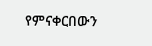የምናቀርበውን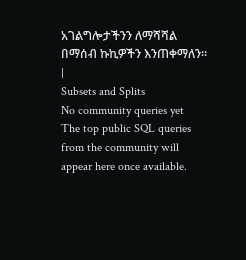አገልግሎታችንን ለማሻሻል በማሰብ ኩኪዎችን እንጠቀማለን።
|
Subsets and Splits
No community queries yet
The top public SQL queries from the community will appear here once available.